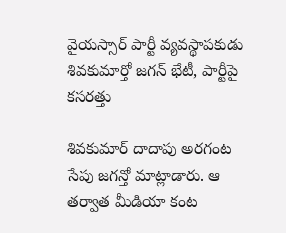వైయస్సార్ పార్టీ వ్యవస్థాపకుడు శివకుమార్తో జగన్ భేటీ, పార్టీపై కసరత్తు

శివకుమార్ దాదాపు అరగంట సేపు జగన్తో మాట్లాడారు. ఆ తర్వాత మీడియా కంట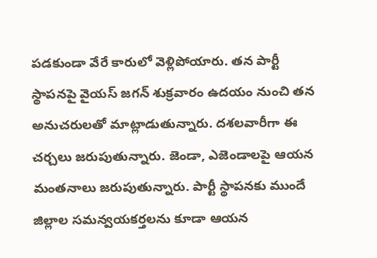పడకుండా వేరే కారులో వెళ్లిపోయారు. తన పార్టీ స్థాపనపై వైయస్ జగన్ శుక్రవారం ఉదయం నుంచి తన అనుచరులతో మాట్లాడుతున్నారు. దశలవారీగా ఈ చర్చలు జరుపుతున్నారు. జెండా, ఎజెండాలపై ఆయన మంతనాలు జరుపుతున్నారు. పార్టీ స్థాపనకు ముందే జిల్లాల సమన్వయకర్తలను కూడా ఆయన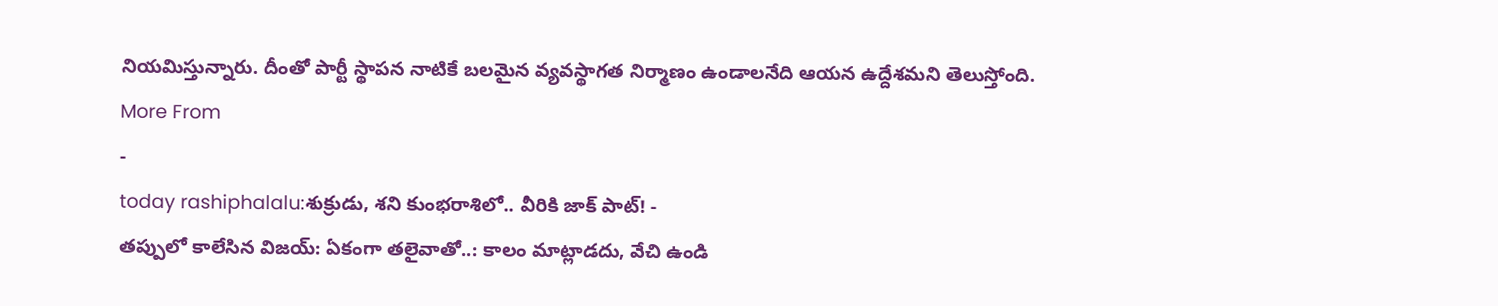నియమిస్తున్నారు. దీంతో పార్టీ స్థాపన నాటికే బలమైన వ్యవస్థాగత నిర్మాణం ఉండాలనేది ఆయన ఉద్దేశమని తెలుస్తోంది.
More From
-
today rashiphalalu:శుక్రుడు, శని కుంభరాశిలో.. వీరికి జాక్ పాట్! -
తప్పులో కాలేసిన విజయ్: ఏకంగా తలైవాతో..: కాలం మాట్లాడదు, వేచి ఉండి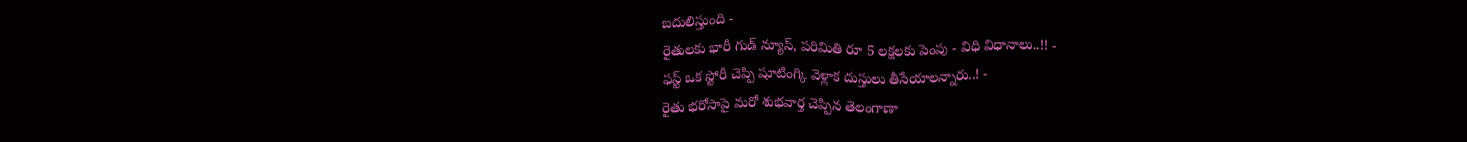బదులిస్తుంది -
రైతులకు భారీ గుడ్ న్యూస్, పరిమితి రూ 5 లక్షలకు పెంపు - విధి విధానాలు..!! -
ఫస్ట్ ఒక స్టోరీ చెప్పి షూటింగ్కి వెళ్లాక దుస్తులు తీసేయాలన్నారు..! -
రైతు భరోసాపై మరో శుభవార్త చెప్పిన తెలంగాణా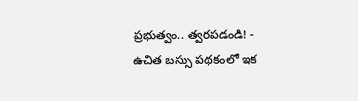ప్రభుత్వం.. త్వరపడండి! -
ఉచిత బస్సు పథకంలో ఇక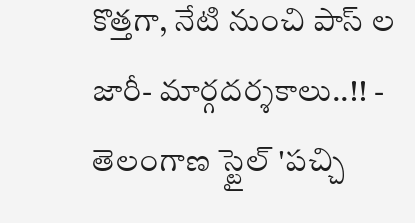కొత్తగా, నేటి నుంచి పాస్ ల జారీ- మార్గదర్శకాలు..!! -
తెలంగాణ స్టైల్ 'పచ్చి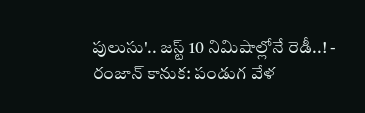పులుసు'.. జస్ట్ 10 నిమిషాల్లోనే రెడీ..! -
రంజాన్ కానుక: పండుగ వేళ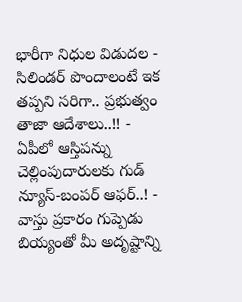భారీగా నిధుల విడుదల -
సిలిండర్ పొందాలంటే ఇక తప్పని సరిగా.. ప్రభుత్వం తాజా ఆదేశాలు..!! -
ఏపీలో ఆస్తిపన్ను చెల్లింపుదారులకు గుడ్ న్యూస్-బంపర్ ఆఫర్..! -
వాస్తు ప్రకారం గుప్పెడు బియ్యంతో మీ అదృష్టాన్ని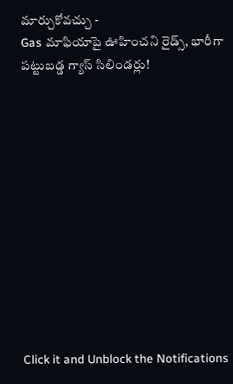మార్చుకోవచ్చు -
Gas మాఫియాపై ఊహించని రైడ్స్, భారీగా పట్టుబడ్డ గ్యాస్ సిలిండర్లు!












Click it and Unblock the Notifications